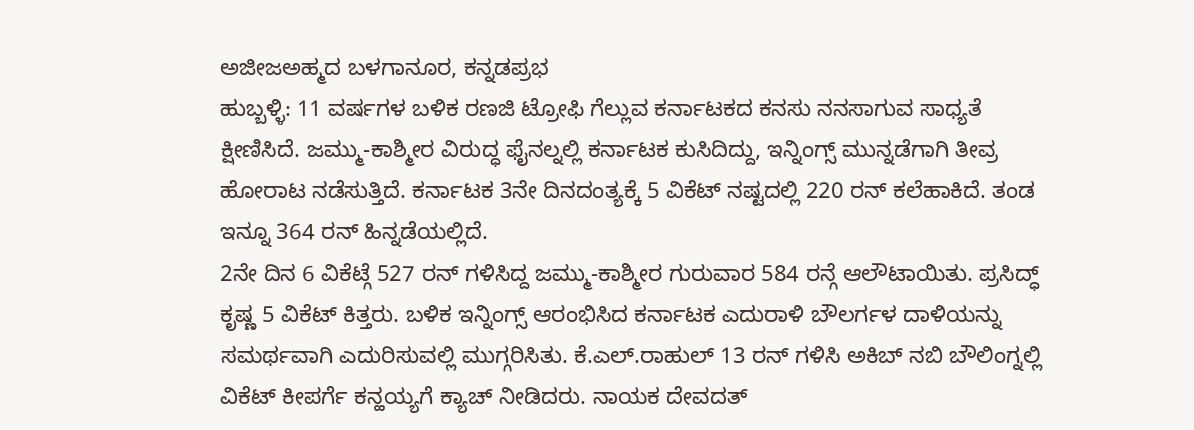ಅಜೀಜಅಹ್ಮದ ಬಳಗಾನೂರ, ಕನ್ನಡಪ್ರಭ
ಹುಬ್ಬಳ್ಳಿ: 11 ವರ್ಷಗಳ ಬಳಿಕ ರಣಜಿ ಟ್ರೋಫಿ ಗೆಲ್ಲುವ ಕರ್ನಾಟಕದ ಕನಸು ನನಸಾಗುವ ಸಾಧ್ಯತೆ ಕ್ಷೀಣಿಸಿದೆ. ಜಮ್ಮು-ಕಾಶ್ಮೀರ ವಿರುದ್ಧ ಫೈನಲ್ನಲ್ಲಿ ಕರ್ನಾಟಕ ಕುಸಿದಿದ್ದು, ಇನ್ನಿಂಗ್ಸ್ ಮುನ್ನಡೆಗಾಗಿ ತೀವ್ರ ಹೋರಾಟ ನಡೆಸುತ್ತಿದೆ. ಕರ್ನಾಟಕ 3ನೇ ದಿನದಂತ್ಯಕ್ಕೆ 5 ವಿಕೆಟ್ ನಷ್ಟದಲ್ಲಿ 220 ರನ್ ಕಲೆಹಾಕಿದೆ. ತಂಡ ಇನ್ನೂ 364 ರನ್ ಹಿನ್ನಡೆಯಲ್ಲಿದೆ.
2ನೇ ದಿನ 6 ವಿಕೆಟ್ಗೆ 527 ರನ್ ಗಳಿಸಿದ್ದ ಜಮ್ಮು-ಕಾಶ್ಮೀರ ಗುರುವಾರ 584 ರನ್ಗೆ ಆಲೌಟಾಯಿತು. ಪ್ರಸಿದ್ಧ್ ಕೃಷ್ಣ 5 ವಿಕೆಟ್ ಕಿತ್ತರು. ಬಳಿಕ ಇನ್ನಿಂಗ್ಸ್ ಆರಂಭಿಸಿದ ಕರ್ನಾಟಕ ಎದುರಾಳಿ ಬೌಲರ್ಗಳ ದಾಳಿಯನ್ನು ಸಮರ್ಥವಾಗಿ ಎದುರಿಸುವಲ್ಲಿ ಮುಗ್ಗರಿಸಿತು. ಕೆ.ಎಲ್.ರಾಹುಲ್ 13 ರನ್ ಗಳಿಸಿ ಅಕಿಬ್ ನಬಿ ಬೌಲಿಂಗ್ನಲ್ಲಿ ವಿಕೆಟ್ ಕೀಪರ್ಗೆ ಕನ್ಹಯ್ಯಗೆ ಕ್ಯಾಚ್ ನೀಡಿದರು. ನಾಯಕ ದೇವದತ್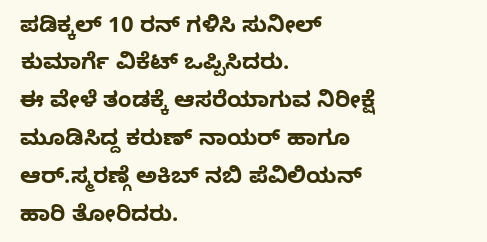ಪಡಿಕ್ಕಲ್ 10 ರನ್ ಗಳಿಸಿ ಸುನೀಲ್ ಕುಮಾರ್ಗೆ ವಿಕೆಟ್ ಒಪ್ಪಿಸಿದರು.
ಈ ವೇಳೆ ತಂಡಕ್ಕೆ ಆಸರೆಯಾಗುವ ನಿರೀಕ್ಷೆ ಮೂಡಿಸಿದ್ದ ಕರುಣ್ ನಾಯರ್ ಹಾಗೂ ಆರ್.ಸ್ಮರಣ್ಗೆ ಅಕಿಬ್ ನಬಿ ಪೆವಿಲಿಯನ್ ಹಾರಿ ತೋರಿದರು.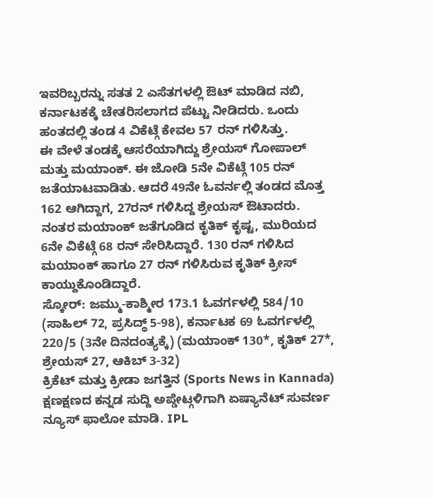ಇವರಿಬ್ಬರನ್ನು ಸತತ 2 ಎಸೆತಗಳಲ್ಲಿ ಔಟ್ ಮಾಡಿದ ನಬಿ, ಕರ್ನಾಟಕಕ್ಕೆ ಚೇತರಿಸಲಾಗದ ಪೆಟ್ಟು ನೀಡಿದರು. ಒಂದು ಹಂತದಲ್ಲಿ ತಂಡ 4 ವಿಕೆಟ್ಗೆ ಕೇವಲ 57 ರನ್ ಗಳಿಸಿತ್ತು.
ಈ ವೇಳೆ ತಂಡಕ್ಕೆ ಆಸರೆಯಾಗಿದ್ದು ಶ್ರೇಯಸ್ ಗೋಪಾಲ್ ಮತ್ತು ಮಯಾಂಕ್. ಈ ಜೋಡಿ 5ನೇ ವಿಕೆಟ್ಗೆ 105 ರನ್ ಜತೆಯಾಟವಾಡಿತು. ಆದರೆ 49ನೇ ಓವರ್ನಲ್ಲಿ ತಂಡದ ಮೊತ್ತ 162 ಆಗಿದ್ದಾಗ, 27ರನ್ ಗಳಿಸಿದ್ದ ಶ್ರೇಯಸ್ ಔಟಾದರು. ನಂತರ ಮಯಾಂಕ್ ಜತೆಗೂಡಿದ ಕೃತಿಕ್ ಕೃಷ್ಟ, ಮುರಿಯದ 6ನೇ ವಿಕೆಟ್ಗೆ 68 ರನ್ ಸೇರಿಸಿದ್ದಾರೆ. 130 ರನ್ ಗಳಿಸಿದ ಮಯಾಂಕ್ ಹಾಗೂ 27 ರನ್ ಗಳಿಸಿರುವ ಕೃತಿಕ್ ಕ್ರೀಸ್ ಕಾಯ್ದುಕೊಂಡಿದ್ದಾರೆ.
ಸ್ಕೋರ್: ಜಮ್ಮು-ಕಾಶ್ಮೀರ 173.1 ಓವರ್ಗಳಲ್ಲಿ 584/10 (ಸಾಹಿಲ್ 72, ಪ್ರಸಿದ್ಧ್ 5-98), ಕರ್ನಾಟಕ 69 ಓವರ್ಗಳಲ್ಲಿ 220/5 (3ನೇ ದಿನದಂತ್ಯಕ್ಕೆ) (ಮಯಾಂಕ್ 130*, ಕೃತಿಕ್ 27*, ಶ್ರೇಯಸ್ 27, ಆಕಿಬ್ 3-32)
ಕ್ರಿಕೆಟ್ ಮತ್ತು ಕ್ರೀಡಾ ಜಗತ್ತಿನ (Sports News in Kannada) ಕ್ಷಣಕ್ಷಣದ ಕನ್ನಡ ಸುದ್ದಿ ಅಪ್ಡೇಟ್ಗಳಿಗಾಗಿ ಏಷ್ಯಾನೆಟ್ ಸುವರ್ಣ ನ್ಯೂಸ್ ಫಾಲೋ ಮಾಡಿ. IPL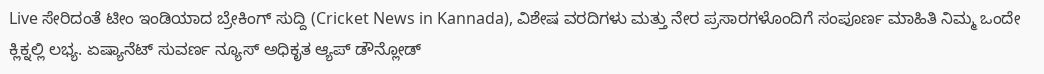Live ಸೇರಿದಂತೆ ಟೀಂ ಇಂಡಿಯಾದ ಬ್ರೇಕಿಂಗ್ ಸುದ್ದಿ (Cricket News in Kannada), ವಿಶೇಷ ವರದಿಗಳು ಮತ್ತು ನೇರ ಪ್ರಸಾರಗಳೊಂದಿಗೆ ಸಂಪೂರ್ಣ ಮಾಹಿತಿ ನಿಮ್ಮ ಒಂದೇ ಕ್ಲಿಕ್ನಲ್ಲಿ ಲಭ್ಯ. ಏಷ್ಯಾನೆಟ್ ಸುವರ್ಣ ನ್ಯೂಸ್ ಅಧಿಕೃತ ಆ್ಯಪ್ ಡೌನ್ಲೋಡ್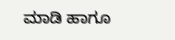ಮಾಡಿ ಹಾಗೂ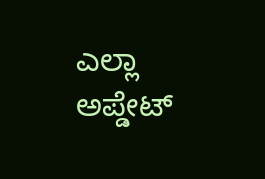ಎಲ್ಲಾ ಅಪ್ಡೇಟ್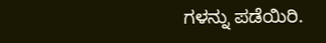ಗಳನ್ನು ಪಡೆಯಿರಿ.